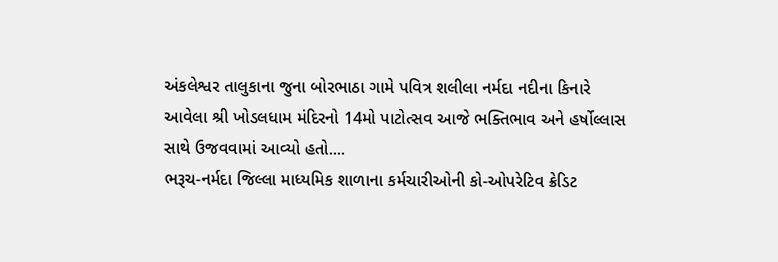અંકલેશ્વર તાલુકાના જુના બોરભાઠા ગામે પવિત્ર શલીલા નર્મદા નદીના કિનારે આવેલા શ્રી ખોડલધામ મંદિરનો 14મો પાટોત્સવ આજે ભક્તિભાવ અને હર્ષોલ્લાસ સાથે ઉજવવામાં આવ્યો હતો....
ભરૂચ-નર્મદા જિલ્લા માધ્યમિક શાળાના કર્મચારીઓની કો-ઓપરેટિવ ક્રેડિટ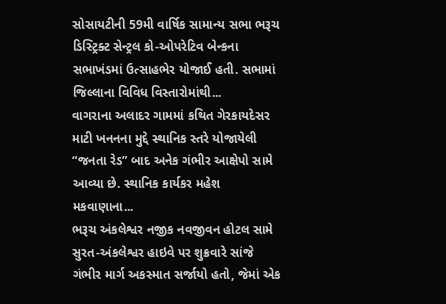સોસાયટીની 59મી વાર્ષિક સામાન્ય સભા ભરૂચ ડિસ્ટ્રિક્ટ સેન્ટ્રલ કો-ઓપરેટિવ બેન્કના સભાખંડમાં ઉત્સાહભેર યોજાઈ હતી. સભામાં જિલ્લાના વિવિધ વિસ્તારોમાંથી...
વાગરાના અલાદર ગામમાં કથિત ગેરકાયદેસર માટી ખનનના મુદ્દે સ્થાનિક સ્તરે યોજાયેલી “જનતા રેડ” બાદ અનેક ગંભીર આક્ષેપો સામે આવ્યા છે. સ્થાનિક કાર્યકર મહેશ મકવાણાના...
ભરૂચ અંકલેશ્વર નજીક નવજીવન હોટલ સામે સુરત-અંકલેશ્વર હાઇવે પર શુક્રવારે સાંજે ગંભીર માર્ગ અકસ્માત સર્જાયો હતો, જેમાં એક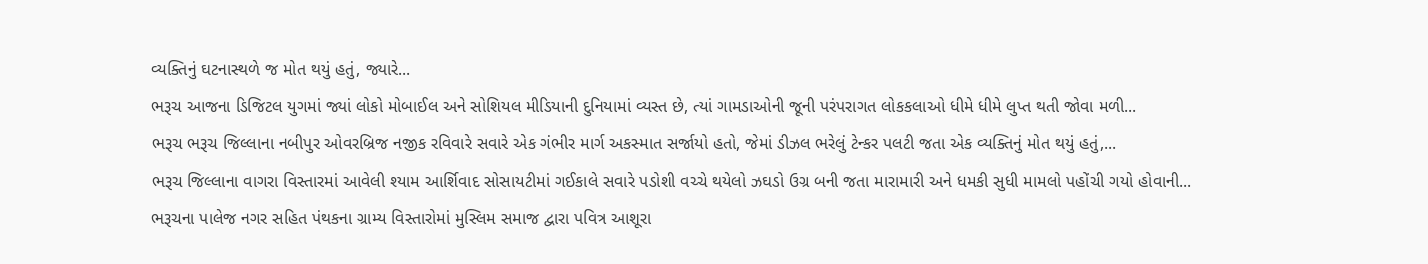વ્યક્તિનું ઘટનાસ્થળે જ મોત થયું હતું, જ્યારે...
ભરૂચ આજના ડિજિટલ યુગમાં જ્યાં લોકો મોબાઈલ અને સોશિયલ મીડિયાની દુનિયામાં વ્યસ્ત છે, ત્યાં ગામડાઓની જૂની પરંપરાગત લોકકલાઓ ધીમે ધીમે લુપ્ત થતી જોવા મળી...
ભરૂચ ભરૂચ જિલ્લાના નબીપુર ઓવરબ્રિજ નજીક રવિવારે સવારે એક ગંભીર માર્ગ અકસ્માત સર્જાયો હતો, જેમાં ડીઝલ ભરેલું ટેન્કર પલટી જતા એક વ્યક્તિનું મોત થયું હતું,...
ભરૂચ જિલ્લાના વાગરા વિસ્તારમાં આવેલી શ્યામ આર્શિવાદ સોસાયટીમાં ગઈકાલે સવારે પડોશી વચ્ચે થયેલો ઝઘડો ઉગ્ર બની જતા મારામારી અને ધમકી સુધી મામલો પહોંચી ગયો હોવાની...
ભરૂચના પાલેજ નગર સહિત પંથકના ગ્રામ્ય વિસ્તારોમાં મુસ્લિમ સમાજ દ્વારા પવિત્ર આશૂરા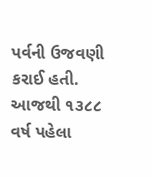પર્વની ઉજવણી કરાઈ હતી. આજથી ૧૩૮૮ વર્ષ પહેલા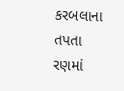કરબલાના તપતા રણમાં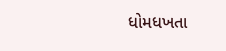ધોમધખતા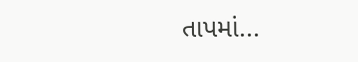તાપમાં...